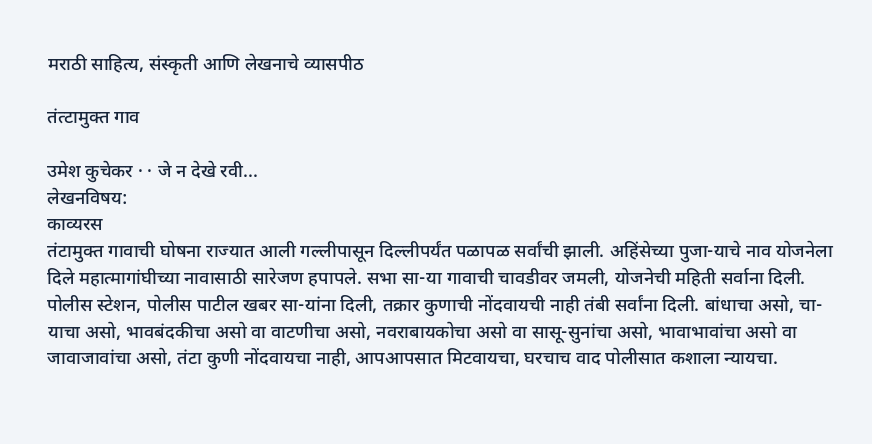मराठी साहित्य, संस्कृती आणि लेखनाचे व्यासपीठ

तंत्टामुक्त गाव

उमेश कुचेकर · · जे न देखे रवी...
लेखनविषय:
काव्यरस
तंटामुक्त गावाची घोषना राज्यात आली गल्लीपासून दिल्लीपर्यंत पळापळ सर्वांची झाली. अहिंसेच्या पुजा-याचे नाव योजनेला दिले महात्मागांघीच्या नावासाठी सारेजण हपापले. सभा सा-या गावाची चावडीवर जमली, योजनेची महिती सर्वाना दिली. पोलीस स्टेशन, पोलीस पाटील खबर सा-यांना दिली, तक्रार कुणाची नोंदवायची नाही तंबी सर्वांना दिली. बांधाचा असो, चा-याचा असो, भावबंदकीचा असो वा वाटणीचा असो, नवराबायकोचा असो वा सासू-सुनांचा असो, भावाभावांचा असो वा जावाजावांचा असो, तंटा कुणी नोंदवायचा नाही, आपआपसात मिटवायचा, घरचाच वाद पोलीसात कशाला न्यायचा.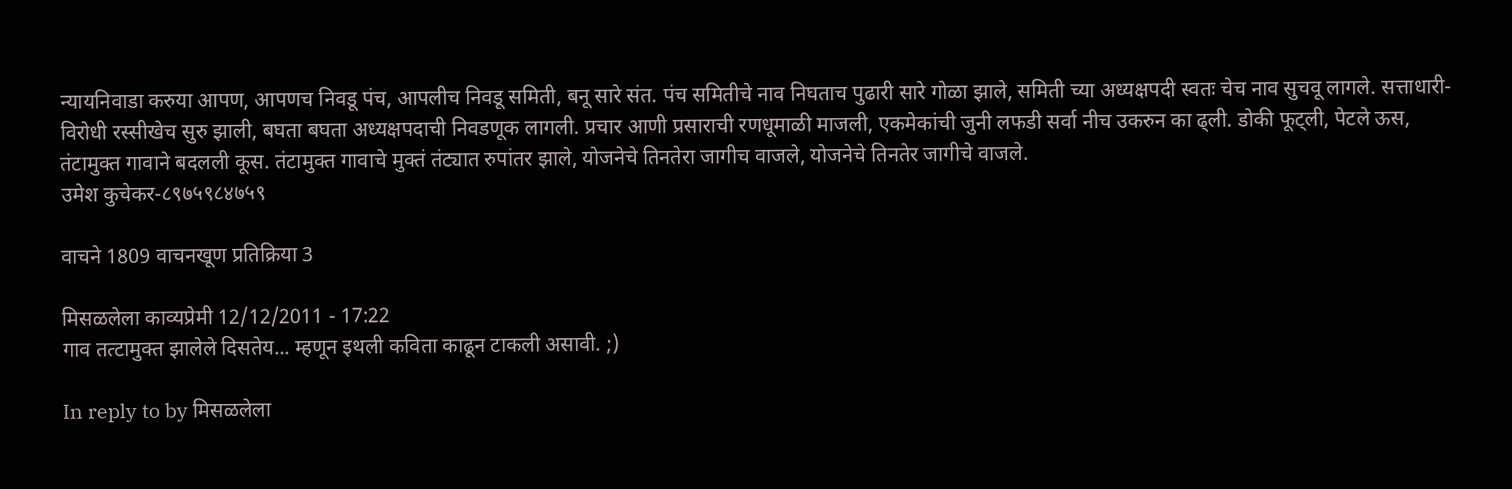न्यायनिवाडा करुया आपण, आपणच निवडू पंच, आपलीच निवडू समिती, बनू सारे संत. पंच समितीचे नाव निघताच पुढारी सारे गोळा झाले, समिती च्या अध्यक्षपदी स्वतः चेच नाव सुचवू लागले. सत्ताधारी-विरोधी रस्सीखेच सुरु झाली, बघता बघता अध्यक्षपदाची निवडणूक लागली. प्रचार आणी प्रसाराची रणधूमाळी माजली, एकमेकांची जुनी लफडी सर्वा नीच उकरुन का ढ्ली. डोकी फूट्ली, पेटले ऊस, तंटामुक्त गावाने बदलली कूस. तंटामुक्त गावाचे मुक्तं तंट्यात रुपांतर झाले, योजनेचे तिनतेरा जागीच वाजले, योजनेचे तिनतेर जागीचे वाजले.
उमेश कुचेकर-८९७५९८४७५९

वाचने 1809 वाचनखूण प्रतिक्रिया 3

मिसळलेला काव्यप्रेमी 12/12/2011 - 17:22
गाव तत्टामुक्त झालेले दिसतेय... म्हणून इथली कविता काढून टाकली असावी. ;)

In reply to by मिसळलेला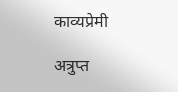काव्यप्रेमी

अत्रुप्त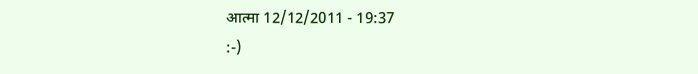आत्मा 12/12/2011 - 19:37
:-)